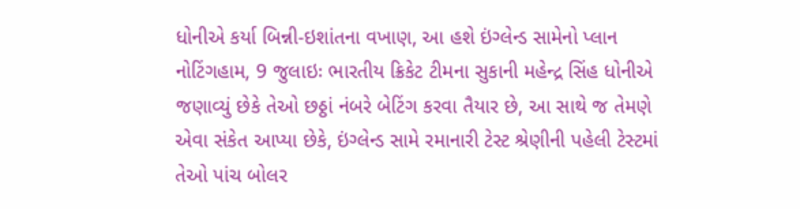ધોનીએ કર્યા બિન્ની-ઇશાંતના વખાણ, આ હશે ઇંગ્લેન્ડ સામેનો પ્લાન
નોટિંગહામ, 9 જુલાઇઃ ભારતીય ક્રિકેટ ટીમના સુકાની મહેન્દ્ર સિંહ ધોનીએ જણાવ્યું છેકે તેઓ છઠ્ઠાં નંબરે બેટિંગ કરવા તૈયાર છે, આ સાથે જ તેમણે એવા સંકેત આપ્યા છેકે, ઇંગ્લેન્ડ સામે રમાનારી ટેસ્ટ શ્રેણીની પહેલી ટેસ્ટમાં તેઓ પાંચ બોલર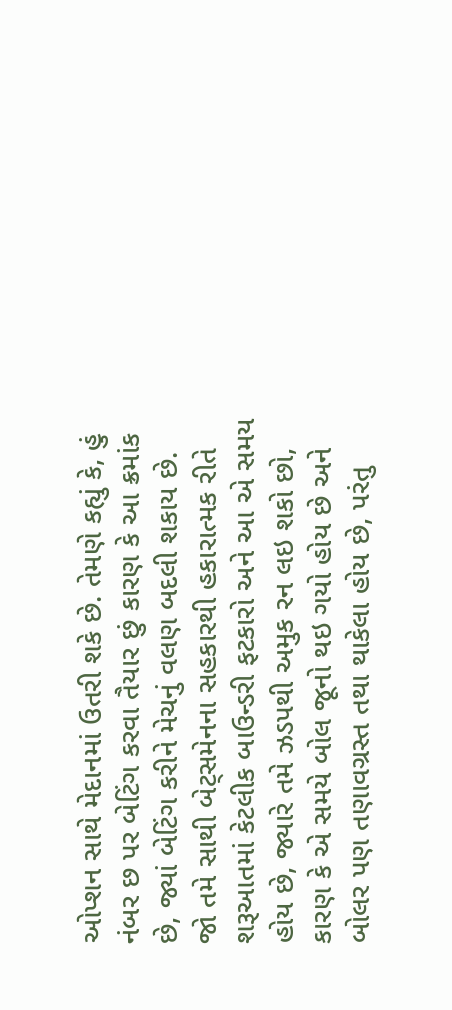ઓપ્શન સાથે મેદાનમાં ઉતરી શકે છે. તેમણે કહ્યું કે, હું નંબર છ પર બેટિંગ કરવા તૈયાર છું કારણ કે આ ક્રમાંક છે, જ્યાં બેટિંગ કરીને મેચનું વલણ બદલી શકાય છે.
જો તમે સાથી બેટ્સમેનના સહકારથી હકારાત્મક રીતે શરૂઆતમાં કેટલીક બાઉન્ડરી ફટકારો અને આ એ સમય હોય છે, જ્યારે તમે ઝડપથી અમુક રન લઇ શકો છો, કારણ કે એ સમયે બોલ જૂનો થઇ ગયો હોય છે અને બોલર પણ તણાવગ્રસ્ત તથા થાકેલા હોય છે, પરંતુ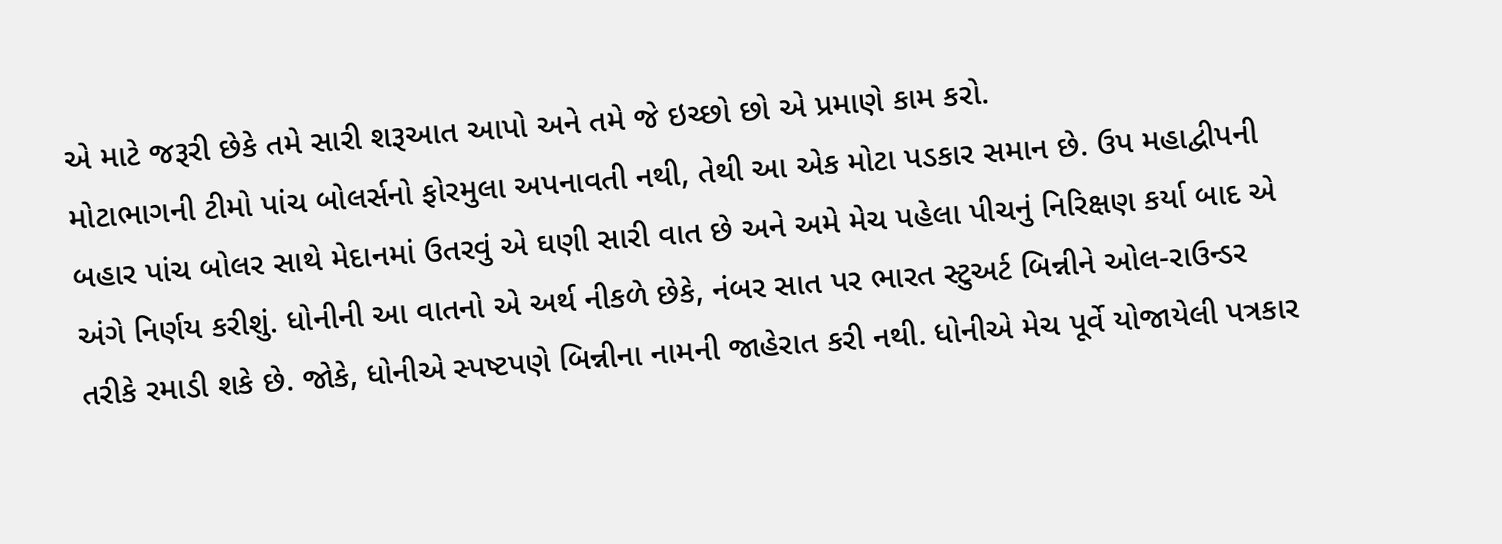એ માટે જરૂરી છેકે તમે સારી શરૂઆત આપો અને તમે જે ઇચ્છો છો એ પ્રમાણે કામ કરો.
મોટાભાગની ટીમો પાંચ બોલર્સનો ફોરમુલા અપનાવતી નથી, તેથી આ એક મોટા પડકાર સમાન છે. ઉપ મહાદ્વીપની બહાર પાંચ બોલર સાથે મેદાનમાં ઉતરવું એ ઘણી સારી વાત છે અને અમે મેચ પહેલા પીચનું નિરિક્ષણ કર્યા બાદ એ અંગે નિર્ણય કરીશું. ધોનીની આ વાતનો એ અર્થ નીકળે છેકે, નંબર સાત પર ભારત સ્ટુઅર્ટ બિન્નીને ઓલ-રાઉન્ડર તરીકે રમાડી શકે છે. જોકે, ધોનીએ સ્પષ્ટપણે બિન્નીના નામની જાહેરાત કરી નથી. ધોનીએ મેચ પૂર્વે યોજાયેલી પત્રકાર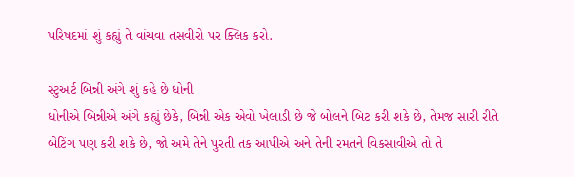પરિષદમાં શું કહ્યું તે વાંચવા તસવીરો પર ક્લિક કરો.

સ્ટુઅર્ટ બિન્ની અંગે શું કહે છે ધોની
ધોનીએ બિન્નીએ અંગે કહ્યું છેકે, બિન્ની એક એવો ખેલાડી છે જે બોલને બિટ કરી શકે છે, તેમજ સારી રીતે બેટિંગ પણ કરી શકે છે, જો અમે તેને પુરતી તક આપીએ અને તેની રમતને વિકસાવીએ તો તે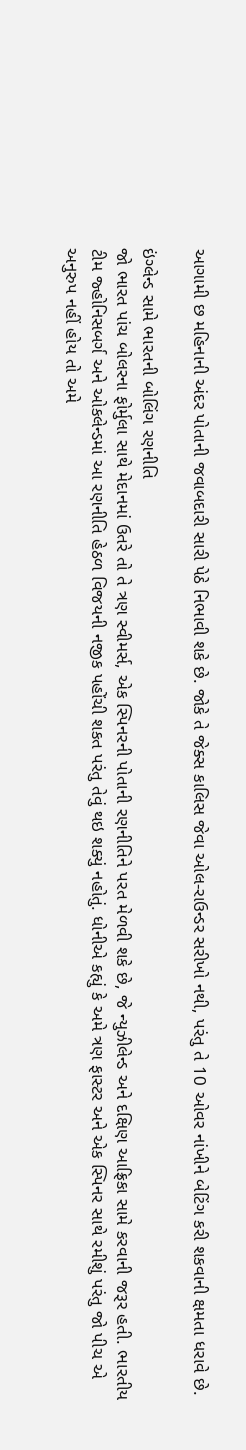આગામી છ મહિનાની અંદર પોતાની જવાબદારી સારી પેઠે નિભાવી શકે છે. જોકે તે જેક્સ કાલિસ જેવા ઓલ-રાઉન્ડર સરીખો નથી, પરંતુ તે 10 ઓવર નાંખીને બેટિંગ કરી શકવાની ક્ષમતા ધરાવે છે.

ઇંગ્લેન્ડ સામે ભારતની બોલિંગ રણનીતિ
જો ભારત પાંચ બોલરના ફોર્મુલા સાથે મેદાનમાં ઉતરે તો તે ત્રણ સ્વીમર્સ, એક સ્પિનરની પોતાની રણનીતિને પરત મેળવી શકે છે, જે ન્યુઝીલેન્ડ અને દક્ષિણ આફ્રિકા સામે કરવાની જરૂર હતી. ભારતીય ટીમ જ્હોનિસબર્ગ અને ઓકલેન્ડમાં આ રણનીતિ હેઠળ વિજયની નજીક પહોંચી શકત પરંતુ તેવું થઇ શક્યું નહોતું. ધોનીએ કહ્યું કે અમે ત્રણ ફાસ્ટર અને એક સ્પિનર સાથે રમીશું પરંતુ જો પીચ એ અનુરુપ નહીં હોય તો અમે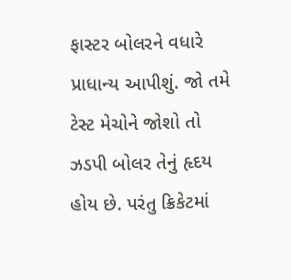ફાસ્ટર બોલરને વધારે પ્રાધાન્ય આપીશું. જો તમે ટેસ્ટ મેચોને જોશો તો ઝડપી બોલર તેનું હૃદય હોય છે. પરંતુ ક્રિકેટમાં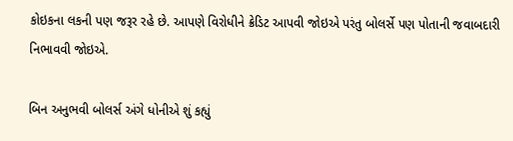કોઇકના લકની પણ જરૂર રહે છે. આપણે વિરોધીને ક્રેડિટ આપવી જોઇએ પરંતુ બોલર્સે પણ પોતાની જવાબદારી નિભાવવી જોઇએ.

બિન અનુભવી બોલર્સ અંગે ધોનીએ શું કહ્યું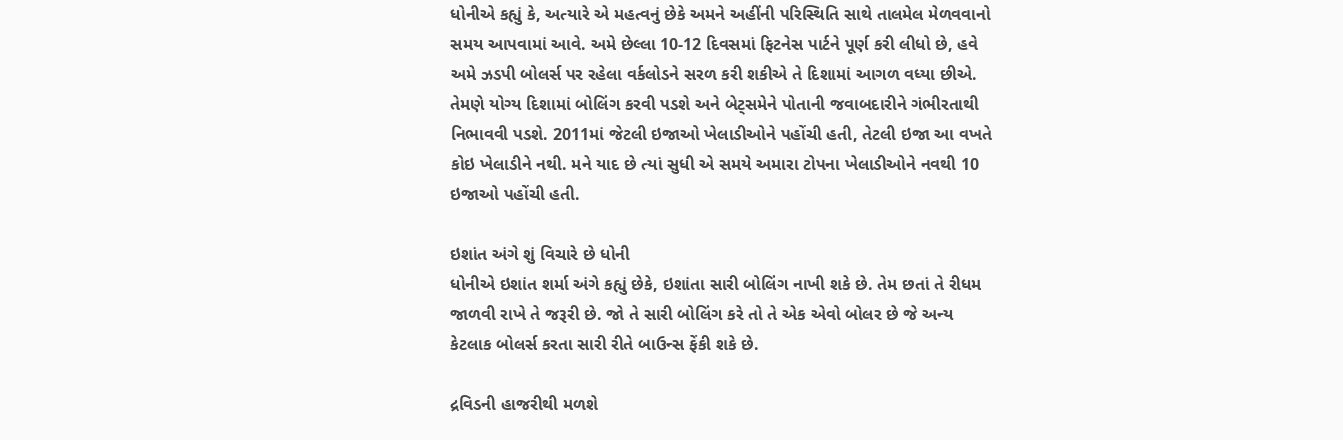ધોનીએ કહ્યું કે, અત્યારે એ મહત્વનું છેકે અમને અહીંની પરિસ્થિતિ સાથે તાલમેલ મેળવવાનો સમય આપવામાં આવે. અમે છેલ્લા 10-12 દિવસમાં ફિટનેસ પાર્ટને પૂર્ણ કરી લીધો છે, હવે અમે ઝડપી બોલર્સ પર રહેલા વર્કલોડને સરળ કરી શકીએ તે દિશામાં આગળ વધ્યા છીએ. તેમણે યોગ્ય દિશામાં બોલિંગ કરવી પડશે અને બેટ્સમેને પોતાની જવાબદારીને ગંભીરતાથી નિભાવવી પડશે. 2011માં જેટલી ઇજાઓ ખેલાડીઓને પહોંચી હતી, તેટલી ઇજા આ વખતે કોઇ ખેલાડીને નથી. મને યાદ છે ત્યાં સુધી એ સમયે અમારા ટોપના ખેલાડીઓને નવથી 10 ઇજાઓ પહોંચી હતી.

ઇશાંત અંગે શું વિચારે છે ધોની
ધોનીએ ઇશાંત શર્મા અંગે કહ્યું છેકે, ઇશાંતા સારી બોલિંગ નાખી શકે છે. તેમ છતાં તે રીધમ જાળવી રાખે તે જરૂરી છે. જો તે સારી બોલિંગ કરે તો તે એક એવો બોલર છે જે અન્ય કેટલાક બોલર્સ કરતા સારી રીતે બાઉન્સ ફેંકી શકે છે.

દ્રવિડની હાજરીથી મળશે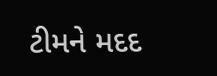ટીમને મદદ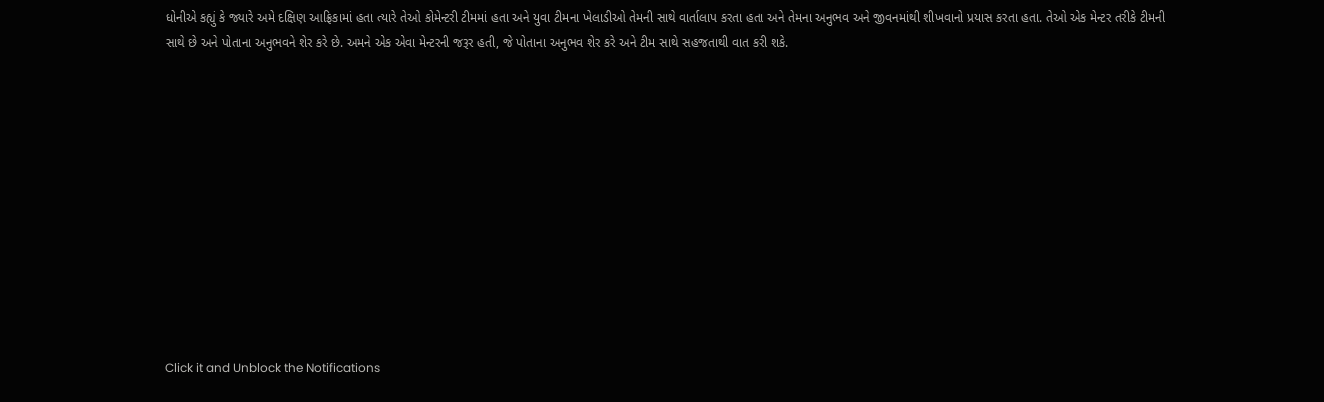ધોનીએ કહ્યું કે જ્યારે અમે દક્ષિણ આફ્રિકામાં હતા ત્યારે તેઓ કોમેન્ટરી ટીમમાં હતા અને યુવા ટીમના ખેલાડીઓ તેમની સાથે વાર્તાલાપ કરતા હતા અને તેમના અનુભવ અને જીવનમાંથી શીખવાનો પ્રયાસ કરતા હતા. તેઓ એક મેન્ટર તરીકે ટીમની સાથે છે અને પોતાના અનુભવને શેર કરે છે. અમને એક એવા મેન્ટરની જરૂર હતી, જે પોતાના અનુભવ શેર કરે અને ટીમ સાથે સહજતાથી વાત કરી શકે.












Click it and Unblock the Notifications